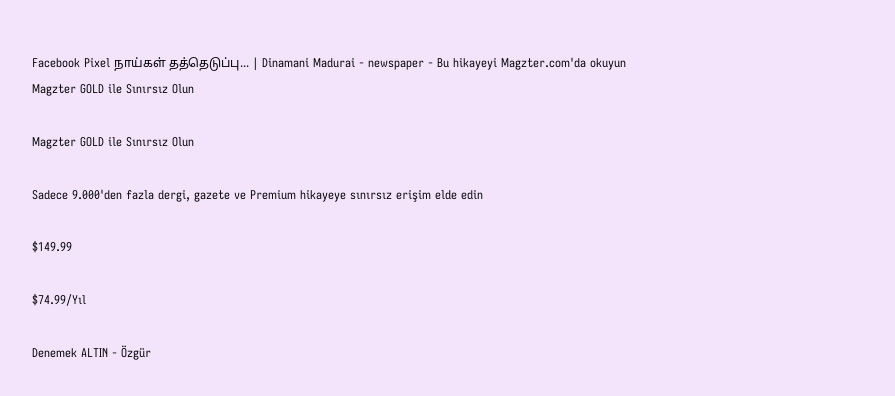Facebook Pixel நாய்கள் தத்தெடுப்பு... | Dinamani Madurai - newspaper - Bu hikayeyi Magzter.com'da okuyun
Magzter GOLD ile Sınırsız Olun

Magzter GOLD ile Sınırsız Olun

Sadece 9.000'den fazla dergi, gazete ve Premium hikayeye sınırsız erişim elde edin

$149.99

$74.99/Yıl

Denemek ALTIN - Özgür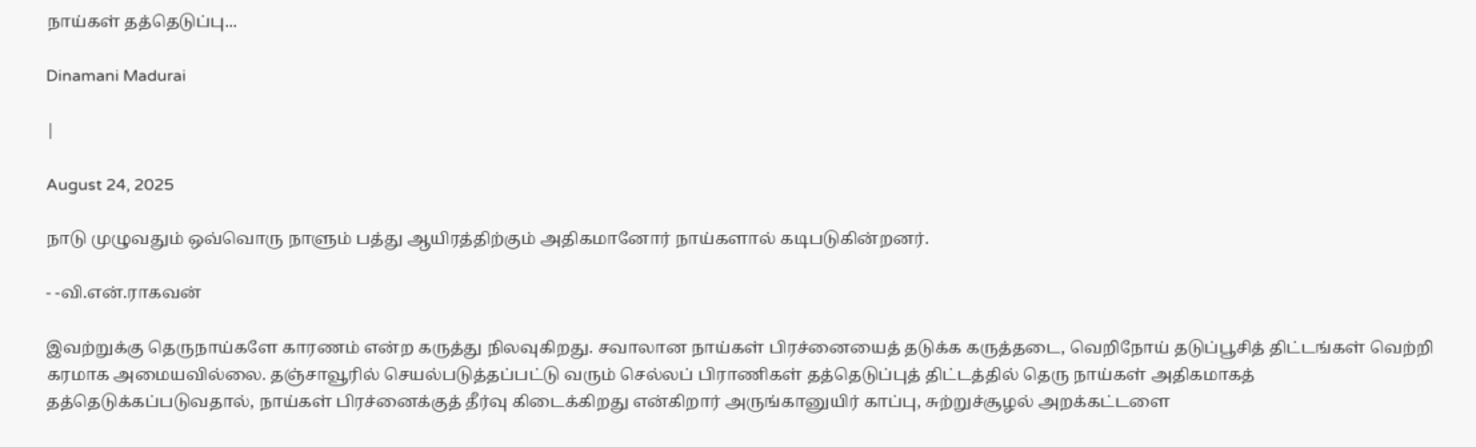நாய்கள் தத்தெடுப்பு...

Dinamani Madurai

|

August 24, 2025

நாடு முழுவதும் ஒவ்வொரு நாளும் பத்து ஆயிரத்திற்கும் அதிகமானோர் நாய்களால் கடிபடுகின்றனர்.

- -வி.என்.ராகவன்

இவற்றுக்கு தெருநாய்களே காரணம் என்ற கருத்து நிலவுகிறது. சவாலான நாய்கள் பிரச்னையைத் தடுக்க கருத்தடை, வெறிநோய் தடுப்பூசித் திட்டங்கள் வெற்றி கரமாக அமையவில்லை. தஞ்சாவூரில் செயல்படுத்தப்பட்டு வரும் செல்லப் பிராணிகள் தத்தெடுப்புத் திட்டத்தில் தெரு நாய்கள் அதிகமாகத் தத்தெடுக்கப்படுவதால், நாய்கள் பிரச்னைக்குத் தீர்வு கிடைக்கிறது என்கிறார் அருங்கானுயிர் காப்பு, சுற்றுச்சூழல் அறக்கட்டளை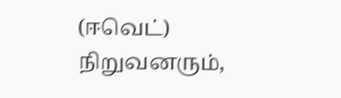(ஈவெட்) நிறுவனரும்,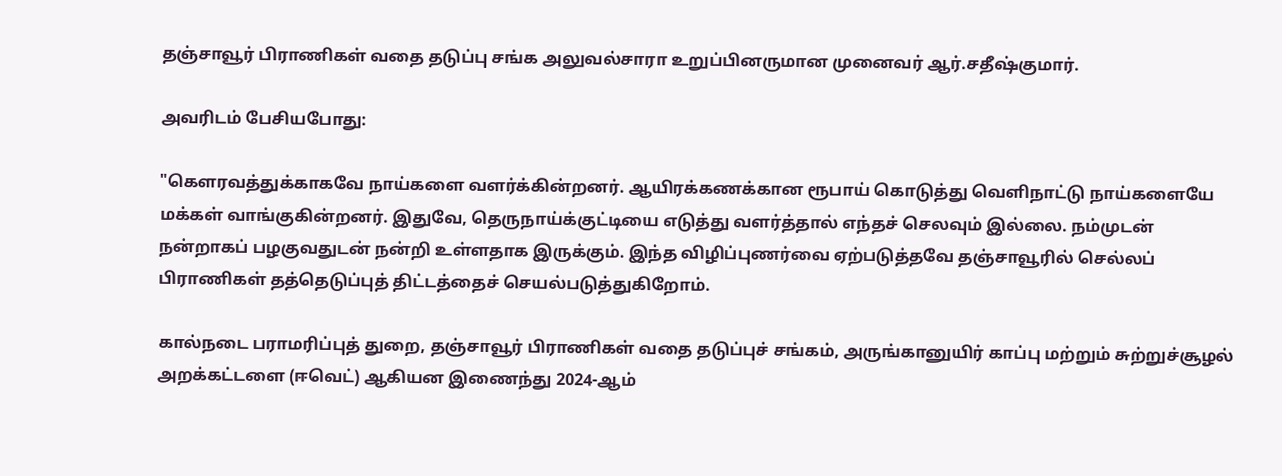தஞ்சாவூர் பிராணிகள் வதை தடுப்பு சங்க அலுவல்சாரா உறுப்பினருமான முனைவர் ஆர்.சதீஷ்குமார்.

அவரிடம் பேசியபோது:

"கௌரவத்துக்காகவே நாய்களை வளர்க்கின்றனர். ஆயிரக்கணக்கான ரூபாய் கொடுத்து வெளிநாட்டு நாய்களையே மக்கள் வாங்குகின்றனர். இதுவே, தெருநாய்க்குட்டியை எடுத்து வளர்த்தால் எந்தச் செலவும் இல்லை. நம்முடன் நன்றாகப் பழகுவதுடன் நன்றி உள்ளதாக இருக்கும். இந்த விழிப்புணர்வை ஏற்படுத்தவே தஞ்சாவூரில் செல்லப் பிராணிகள் தத்தெடுப்புத் திட்டத்தைச் செயல்படுத்துகிறோம்.

கால்நடை பராமரிப்புத் துறை, தஞ்சாவூர் பிராணிகள் வதை தடுப்புச் சங்கம், அருங்கானுயிர் காப்பு மற்றும் சுற்றுச்சூழல் அறக்கட்டளை (ஈவெட்) ஆகியன இணைந்து 2024-ஆம்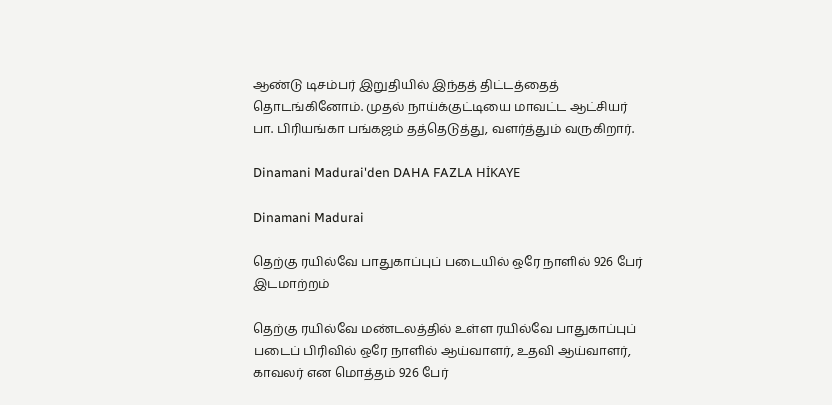ஆண்டு டிசம்பர் இறுதியில் இந்தத் திட்டத்தைத் தொடங்கினோம். முதல் நாய்க்குட்டியை மாவட்ட ஆட்சியர் பா. பிரியங்கா பங்கஜம் தத்தெடுத்து, வளர்த்தும் வருகிறார்.

Dinamani Madurai'den DAHA FAZLA HİKAYE

Dinamani Madurai

தெற்கு ரயில்வே பாதுகாப்புப் படையில் ஒரே நாளில் 926 பேர் இடமாற்றம்

தெற்கு ரயில்வே மண்டலத்தில் உள்ள ரயில்வே பாதுகாப்புப் படைப் பிரிவில் ஒரே நாளில் ஆய்வாளர், உதவி ஆய்வாளர், காவலர் என மொத்தம் 926 பேர்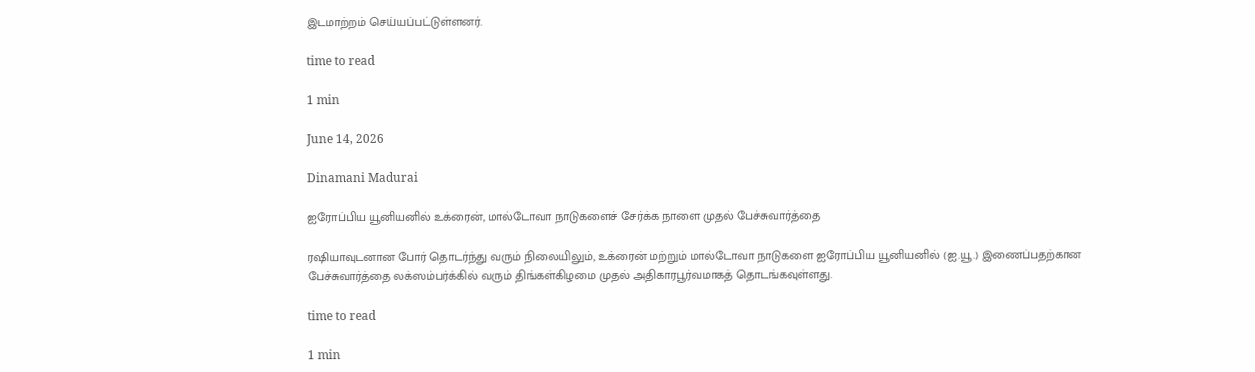இடமாற்றம் செய்யப்பட்டுள்ளனர்.

time to read

1 min

June 14, 2026

Dinamani Madurai

ஐரோப்பிய யூனியனில் உக்ரைன், மால்டோவா நாடுகளைச் சேர்க்க நாளை முதல் பேச்சுவார்த்தை

ரஷியாவுடனான போர் தொடர்ந்து வரும் நிலையிலும், உக்ரைன் மற்றும் மால்டோவா நாடுகளை ஐரோப்பிய யூனியனில் (ஐ.யூ.) இணைப்பதற்கான பேச்சுவார்த்தை லக்ஸம்பர்க்கில் வரும் திங்கள்கிழமை முதல் அதிகாரபூர்வமாகத் தொடங்கவுள்ளது.

time to read

1 min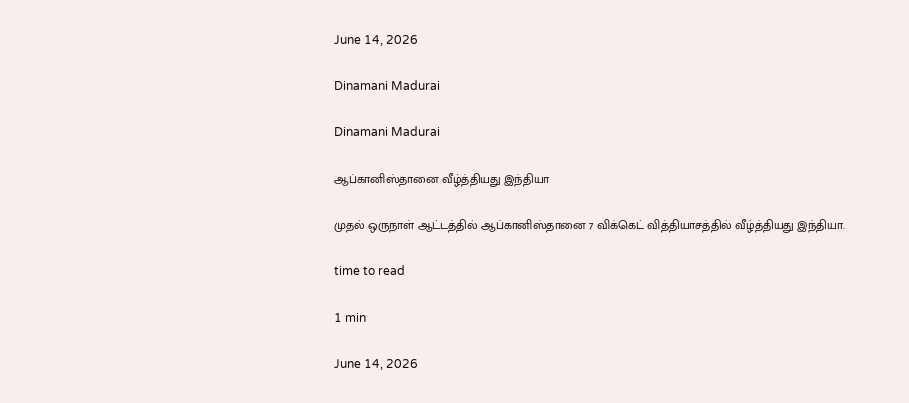June 14, 2026

Dinamani Madurai

Dinamani Madurai

ஆப்கானிஸ்தானை வீழ்த்தியது இந்தியா

முதல் ஒருநாள் ஆட்டத்தில் ஆப்கானிஸ்தானை 7 விக்கெட் வித்தியாசத்தில் வீழ்த்தியது இந்தியா.

time to read

1 min

June 14, 2026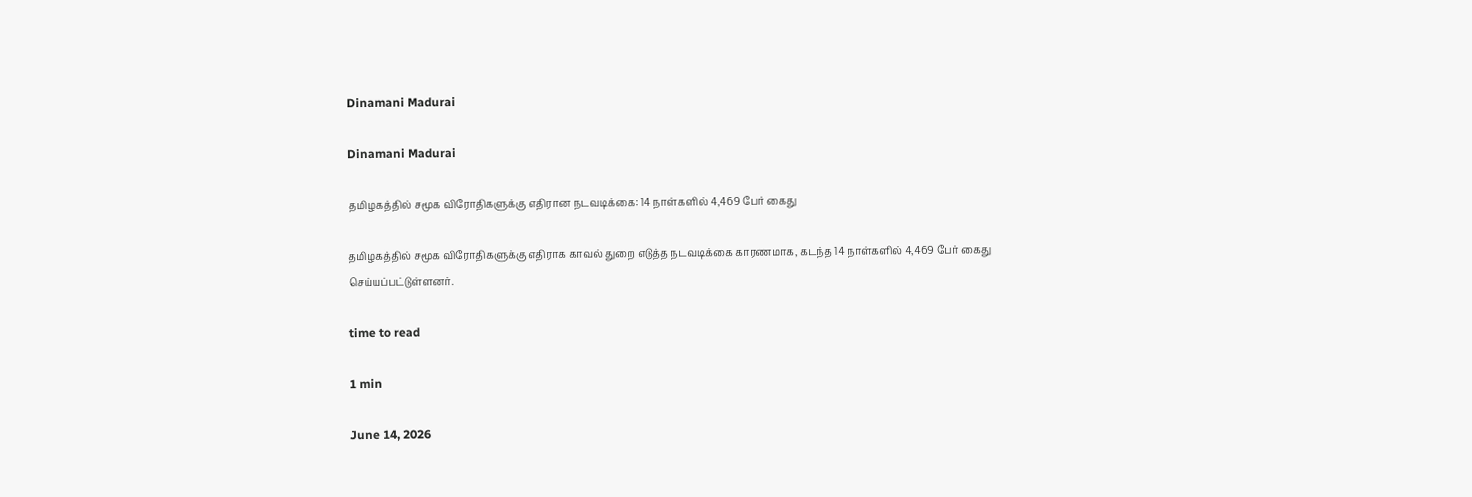Dinamani Madurai

Dinamani Madurai

தமிழகத்தில் சமூக விரோதிகளுக்கு எதிரான நடவடிக்கை: 14 நாள்களில் 4,469 பேர் கைது

தமிழகத்தில் சமூக விரோதிகளுக்கு எதிராக காவல் துறை எடுத்த நடவடிக்கை காரணமாக, கடந்த 14 நாள்களில் 4,469 பேர் கைது செய்யப்பட்டுள்ளனர்.

time to read

1 min

June 14, 2026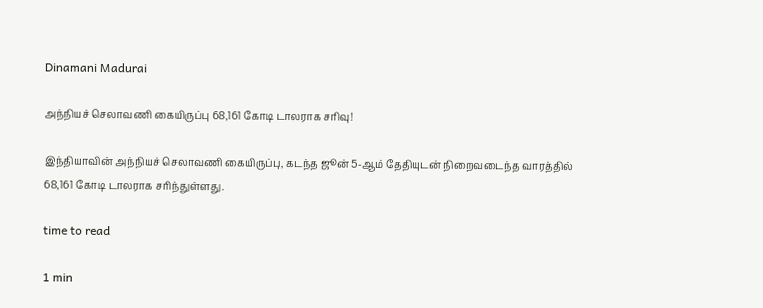Dinamani Madurai

அந்நியச் செலாவணி கையிருப்பு 68,161 கோடி டாலராக சரிவு!

இந்தியாவின் அந்நியச் செலாவணி கையிருப்பு, கடந்த ஜூன் 5-ஆம் தேதியுடன் நிறைவடைந்த வாரத்தில் 68,161 கோடி டாலராக சரிந்துள்ளது.

time to read

1 min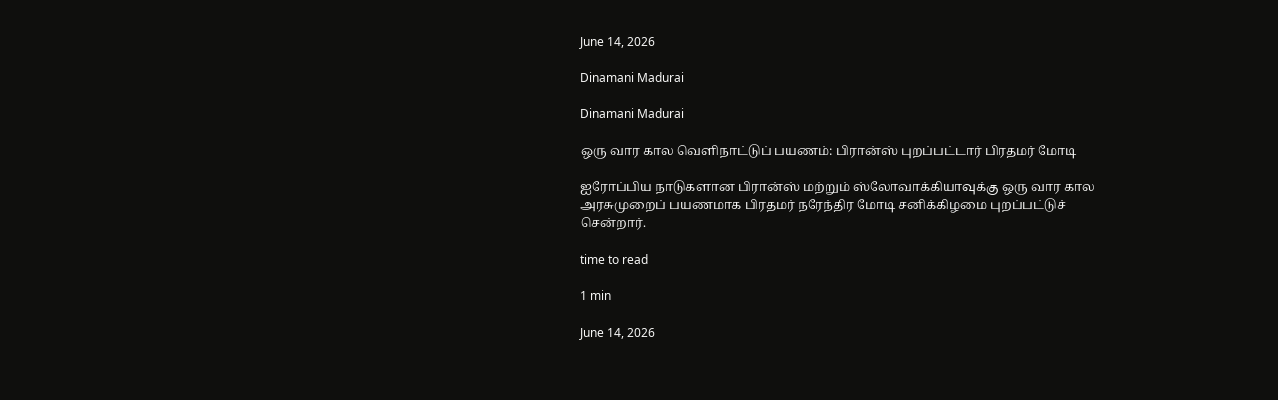June 14, 2026

Dinamani Madurai

Dinamani Madurai

ஒரு வார கால வெளிநாட்டுப் பயணம்: பிரான்ஸ் புறப்பட்டார் பிரதமர் மோடி

ஐரோப்பிய நாடுகளான பிரான்ஸ் மற்றும் ஸ்லோவாக்கியாவுக்கு ஒரு வார கால அரசுமுறைப் பயணமாக பிரதமர் நரேந்திர மோடி சனிக்கிழமை புறப்பட்டுச் சென்றார்.

time to read

1 min

June 14, 2026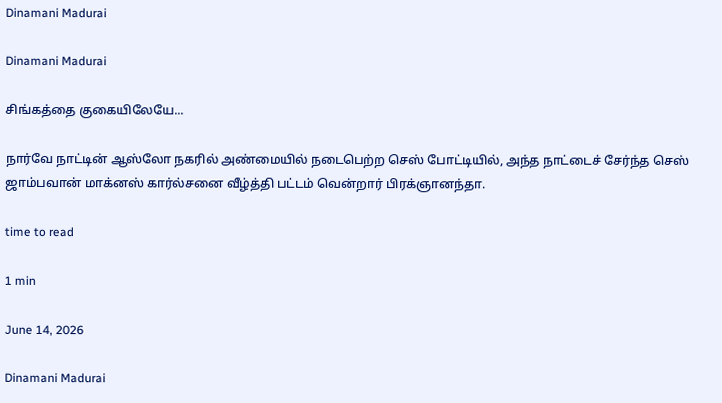Dinamani Madurai

Dinamani Madurai

சிங்கத்தை குகையிலேயே...

நார்வே நாட்டின் ஆஸ்லோ நகரில் அண்மையில் நடைபெற்ற செஸ் போட்டியில், அந்த நாட்டைச் சேர்ந்த செஸ் ஜாம்பவான் மாக்னஸ் கார்ல்சனை வீழ்த்தி பட்டம் வென்றார் பிரக்ஞானந்தா.

time to read

1 min

June 14, 2026

Dinamani Madurai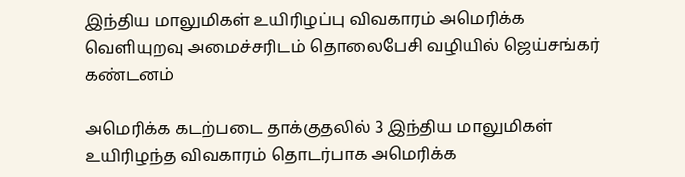இந்திய மாலுமிகள் உயிரிழப்பு விவகாரம் அமெரிக்க வெளியுறவு அமைச்சரிடம் தொலைபேசி வழியில் ஜெய்சங்கர் கண்டனம்

அமெரிக்க கடற்படை தாக்குதலில் 3 இந்திய மாலுமிகள் உயிரிழந்த விவகாரம் தொடர்பாக அமெரிக்க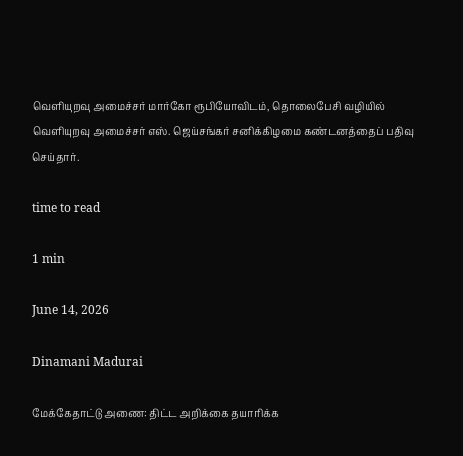வெளியுறவு அமைச்சர் மார்கோ ரூபியோவிடம், தொலைபேசி வழியில் வெளியுறவு அமைச்சர் எஸ். ஜெய்சங்கர் சனிக்கிழமை கண்டனத்தைப் பதிவு செய்தார்.

time to read

1 min

June 14, 2026

Dinamani Madurai

மேக்கேதாட்டு அணை: திட்ட அறிக்கை தயாரிக்க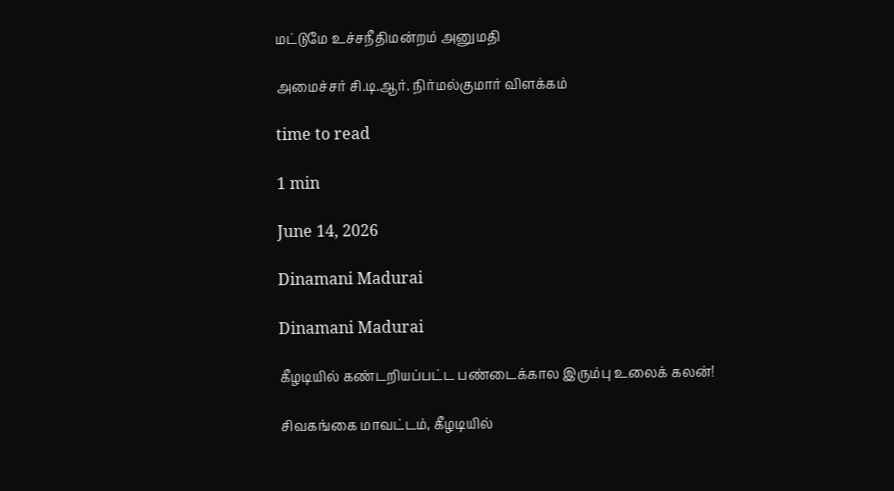மட்டுமே உச்சநீதிமன்றம் அனுமதி

அமைச்சர் சி.டி.ஆர். நிர்மல்குமார் விளக்கம்

time to read

1 min

June 14, 2026

Dinamani Madurai

Dinamani Madurai

கீழடியில் கண்டறியப்பட்ட பண்டைக்கால இரும்பு உலைக் கலன்!

சிவகங்கை மாவட்டம், கீழடியில்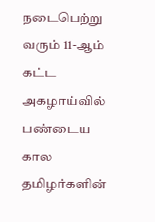நடைபெற்று வரும் 11-ஆம் கட்ட அகழாய்வில் பண்டைய கால தமிழர்களின்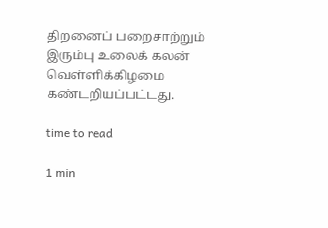திறனைப் பறைசாற்றும் இரும்பு உலைக் கலன் வெள்ளிக்கிழமை கண்டறியப்பட்டது.

time to read

1 min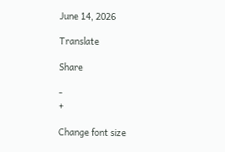June 14, 2026

Translate

Share

-
+

Change font size